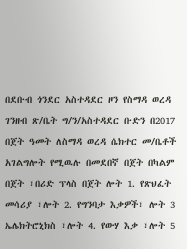በደቡብ ጎንደር አስተዳደር ዞን የስማዳ ወረዳ ገንዘብ ጽ/ቤት ግ/ን/አስተዳደር ቡድን በ2017 በጀት ዓመት ለስማዳ ወረዳ ሴክተር መ/ቤቶች አገልግሎት የሚዉሉ በመደበኛ በጀት በካልም በጀት ፣በሪድ ፕላስ በጀት ሎት 1. የጽህፈት መሳሪያ ፣ሎት 2. የግንባታ እቃዎች፣ ሎት 3 ኤሌክትሮኒክስ ፣ሎት 4. የውሃ እቃ ፣ሎት 5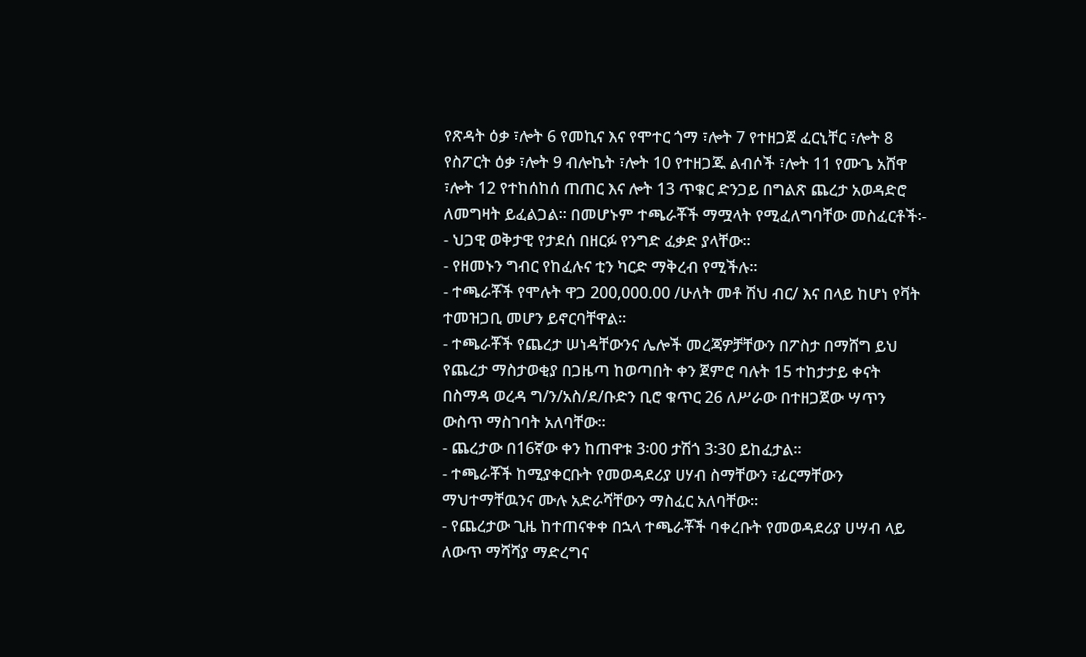የጽዳት ዕቃ ፣ሎት 6 የመኪና እና የሞተር ጎማ ፣ሎት 7 የተዘጋጀ ፈርኒቸር ፣ሎት 8 የስፖርት ዕቃ ፣ሎት 9 ብሎኬት ፣ሎት 10 የተዘጋጁ ልብሶች ፣ሎት 11 የሙጌ አሸዋ ፣ሎት 12 የተከሰከሰ ጠጠር እና ሎት 13 ጥቁር ድንጋይ በግልጽ ጨረታ አወዳድሮ ለመግዛት ይፈልጋል፡፡ በመሆኑም ተጫራቾች ማሟላት የሚፈለግባቸው መስፈርቶች፡-
- ህጋዊ ወቅታዊ የታደሰ በዘርፉ የንግድ ፈቃድ ያላቸው፡፡
- የዘመኑን ግብር የከፈሉና ቲን ካርድ ማቅረብ የሚችሉ፡፡
- ተጫራቾች የሞሉት ዋጋ 200,000.00 /ሁለት መቶ ሽህ ብር/ እና በላይ ከሆነ የቫት ተመዝጋቢ መሆን ይኖርባቸዋል፡፡
- ተጫራቾች የጨረታ ሠነዳቸውንና ሌሎች መረጃዎቻቸውን በፖስታ በማሸግ ይህ የጨረታ ማስታወቂያ በጋዜጣ ከወጣበት ቀን ጀምሮ ባሉት 15 ተከታታይ ቀናት በስማዳ ወረዳ ግ/ን/አስ/ደ/ቡድን ቢሮ ቁጥር 26 ለሥራው በተዘጋጀው ሣጥን ውስጥ ማስገባት አለባቸው፡፡
- ጨረታው በ16ኛው ቀን ከጠዋቱ 3፡00 ታሽጎ 3፡30 ይከፈታል፡፡
- ተጫራቾች ከሚያቀርቡት የመወዳደሪያ ሀሃብ ስማቸውን ፣ፊርማቸውን ማህተማቸዉንና ሙሉ አድራሻቸውን ማስፈር አለባቸው፡፡
- የጨረታው ጊዜ ከተጠናቀቀ በኋላ ተጫራቾች ባቀረቡት የመወዳደሪያ ሀሣብ ላይ ለውጥ ማሻሻያ ማድረግና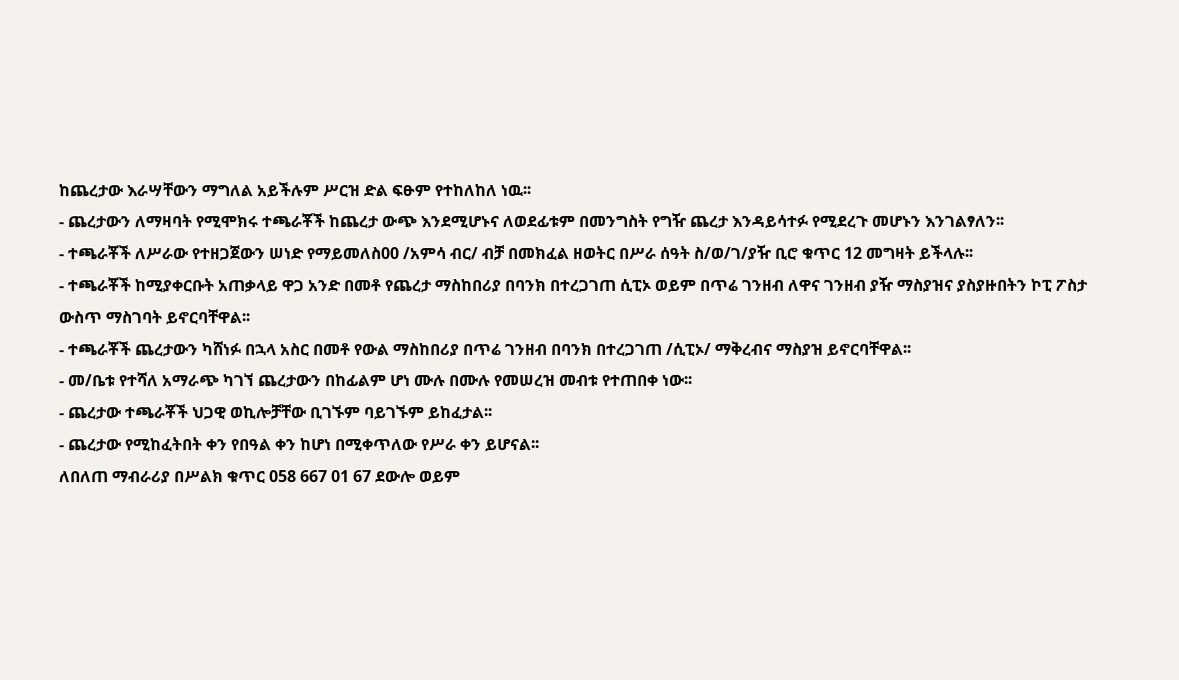ከጨረታው እራሣቸውን ማግለል አይችሉም ሥርዝ ድል ፍፁም የተከለከለ ነዉ፡፡
- ጨረታውን ለማዛባት የሚሞክሩ ተጫራቾች ከጨረታ ውጭ እንደሚሆኑና ለወደፊቱም በመንግስት የግዥ ጨረታ እንዳይሳተፉ የሚደረጉ መሆኑን እንገልፃለን፡፡
- ተጫራቾች ለሥራው የተዘጋጀውን ሠነድ የማይመለስ00 /አምሳ ብር/ ብቻ በመክፈል ዘወትር በሥራ ሰዓት ስ/ወ/ገ/ያዥ ቢሮ ቁጥር 12 መግዛት ይችላሉ፡፡
- ተጫራቾች ከሚያቀርቡት አጠቃላይ ዋጋ አንድ በመቶ የጨረታ ማስከበሪያ በባንክ በተረጋገጠ ሲፒኦ ወይም በጥሬ ገንዘብ ለዋና ገንዘብ ያዥ ማስያዝና ያስያዙበትን ኮፒ ፖስታ ውስጥ ማስገባት ይኖርባቸዋል፡፡
- ተጫራቾች ጨረታውን ካሸነፉ በኋላ አስር በመቶ የውል ማስከበሪያ በጥሬ ገንዘብ በባንክ በተረጋገጠ /ሲፒኦ/ ማቅረብና ማስያዝ ይኖርባቸዋል፡፡
- መ/ቤቱ የተሻለ አማራጭ ካገኘ ጨረታውን በከፊልም ሆነ ሙሉ በሙሉ የመሠረዝ መብቱ የተጠበቀ ነው፡፡
- ጨረታው ተጫራቾች ህጋዊ ወኪሎቻቸው ቢገኙም ባይገኙም ይከፈታል፡፡
- ጨረታው የሚከፈትበት ቀን የበዓል ቀን ከሆነ በሚቀጥለው የሥራ ቀን ይሆናል፡፡
ለበለጠ ማብራሪያ በሥልክ ቁጥር 058 667 01 67 ደውሎ ወይም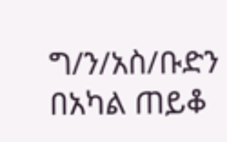ግ/ን/አስ/ቡድን በአካል ጠይቆ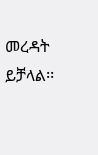መረዳት ይቻላል፡፡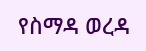የስማዳ ወረዳ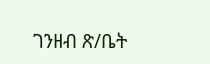ገንዘብ ጽ/ቤት